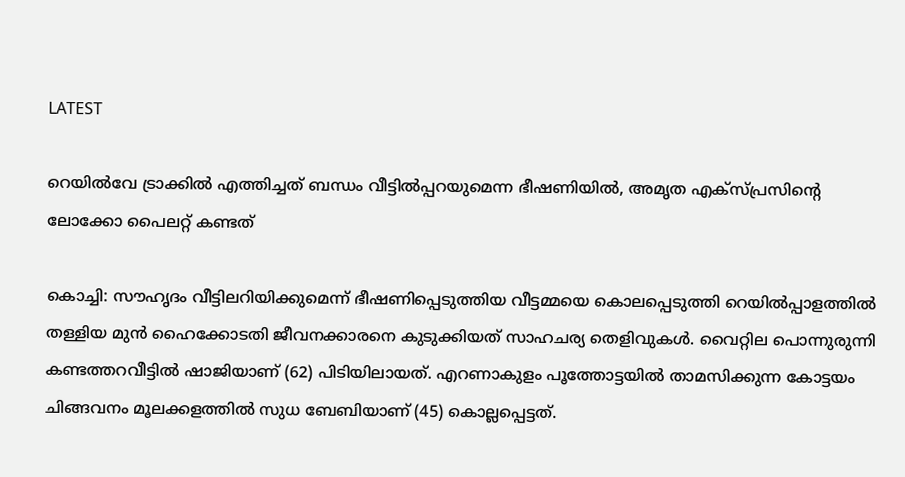LATEST

റെയില്‍വേ ട്രാക്കില്‍ എത്തിച്ചത് ബന്ധം വീട്ടില്‍പ്പറയുമെന്ന ഭീഷണിയില്‍, അമൃത എക്‌സ്പ്രസിന്റെ ലോക്കോ പൈലറ്റ് കണ്ടത്

കൊച്ചി: സൗഹൃദം വീട്ടിലറിയിക്കുമെന്ന് ഭീഷണിപ്പെടുത്തിയ വീട്ടമ്മയെ കൊലപ്പെടുത്തി റെയില്‍പ്പാളത്തില്‍ തള്ളിയ മുന്‍ ഹൈക്കോടതി ജീവനക്കാരനെ കുടുക്കിയത് സാഹചര്യ തെളിവുകള്‍. വൈറ്റില പൊന്നുരുന്നി കണ്ടത്തറവീട്ടില്‍ ഷാജിയാണ് (62) പിടിയിലായത്. എറണാകുളം പൂത്തോട്ടയില്‍ താമസിക്കുന്ന കോട്ടയം ചിങ്ങവനം മൂലക്കളത്തില്‍ സുധ ബേബിയാണ് (45) കൊല്ലപ്പെട്ടത്.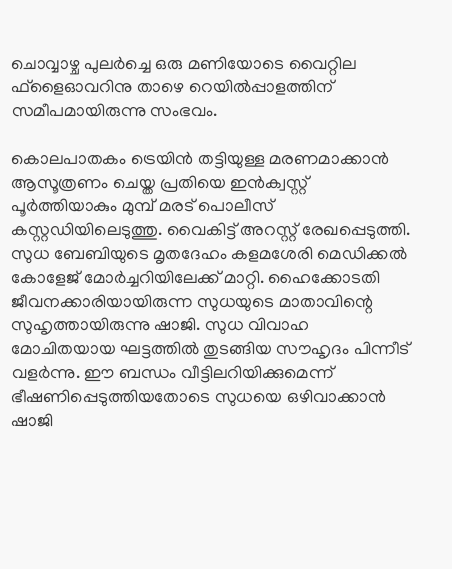ചൊവ്വാഴ്ച പുലര്‍ച്ചെ ഒരു മണിയോടെ വൈറ്റില ഫ്‌ളൈഓവറിനു താഴെ റെയില്‍പ്പാളത്തിന് സമീപമായിരുന്നു സംഭവം.

കൊലപാതകം ട്രെയിന്‍ തട്ടിയുള്ള മരണമാക്കാന്‍ ആസൂത്രണം ചെയ്ത പ്രതിയെ ഇന്‍ക്വസ്റ്റ് പൂര്‍ത്തിയാകും മുമ്പ് മരട് പൊലീസ് കസ്റ്റഡിയിലെടുത്തു. വൈകിട്ട് അറസ്റ്റ് രേഖപ്പെടുത്തി. സുധ ബേബിയുടെ മൃതദേഹം കളമശേരി മെഡിക്കല്‍ കോളേജ് മോര്‍ച്ചറിയിലേക്ക് മാറ്റി. ഹൈക്കോടതി ജീവനക്കാരിയായിരുന്ന സുധയുടെ മാതാവിന്റെ സുഹൃത്തായിരുന്നു ഷാജി. സുധ വിവാഹ മോചിതയായ ഘട്ടത്തില്‍ തുടങ്ങിയ സൗഹൃദം പിന്നീട് വളര്‍ന്നു. ഈ ബന്ധം വീട്ടിലറിയിക്കുമെന്ന് ഭീഷണിപ്പെടുത്തിയതോടെ സുധയെ ഒഴിവാക്കാന്‍ ഷാജി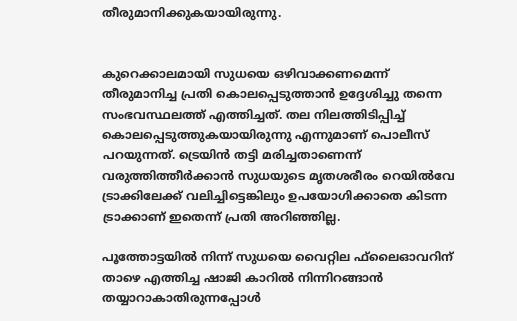തീരുമാനിക്കുകയായിരുന്നു.


കുറെക്കാലമായി സുധയെ ഒഴിവാക്കണമെന്ന് തീരുമാനിച്ച പ്രതി കൊലപ്പെടുത്താന്‍ ഉദ്ദേശിച്ചു തന്നെ സംഭവസ്ഥലത്ത് എത്തിച്ചത്. തല നിലത്തിടിപ്പിച്ച് കൊലപ്പെടുത്തുകയായിരുന്നു എന്നുമാണ് പൊലീസ് പറയുന്നത്. ട്രെയിന്‍ തട്ടി മരിച്ചതാണെന്ന് വരുത്തിത്തീര്‍ക്കാന്‍ സുധയുടെ മൃതശരീരം റെയില്‍വേ ട്രാക്കിലേക്ക് വലിച്ചിട്ടെങ്കിലും ഉപയോഗിക്കാതെ കിടന്ന ട്രാക്കാണ് ഇതെന്ന് പ്രതി അറിഞ്ഞില്ല.

പൂത്തോട്ടയില്‍ നിന്ന് സുധയെ വൈറ്റില ഫ്‌ലൈഓവറിന് താഴെ എത്തിച്ച ഷാജി കാറില്‍ നിന്നിറങ്ങാന്‍ തയ്യാറാകാതിരുന്നപ്പോള്‍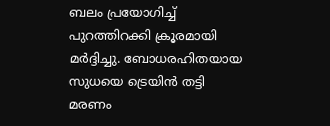ബലം പ്രയോഗിച്ച് പുറത്തിറക്കി ക്രൂരമായി മര്‍ദ്ദിച്ചു. ബോധരഹിതയായ സുധയെ ട്രെയിന്‍ തട്ടി മരണം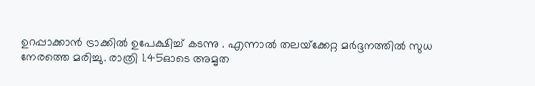ഉറപ്പാക്കാന്‍ ട്രാക്കില്‍ ഉപേക്ഷിച്ച് കടന്നു . എന്നാല്‍ തലയ്‌ക്കേറ്റ മര്‍ദ്ദനത്തില്‍ സുധ നേരത്തെ മരിച്ചു. രാത്രി 1.45ഓടെ അമൃത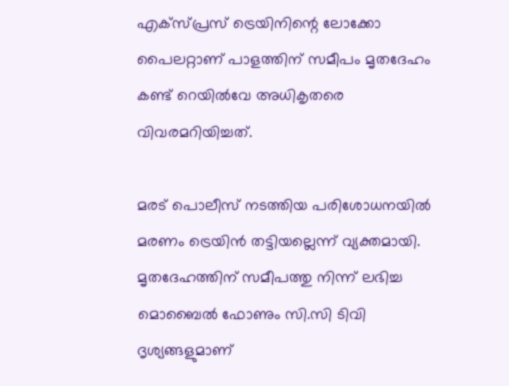എക്സ്പ്രസ് ട്രെയിനിന്റെ ലോക്കോ പൈലറ്റാണ് പാളത്തിന് സമീപം മൃതദേഹം കണ്ട് റെയില്‍വേ അധികൃതരെ വിവരമറിയിച്ചത്.

മരട് പൊലീസ് നടത്തിയ പരിശോധനയില്‍ മരണം ട്രെയിന്‍ തട്ടിയല്ലെന്ന് വ്യക്തമായി. മൃതദേഹത്തിന് സമീപത്തു നിന്ന് ലഭിച്ച മൊബൈല്‍ ഫോണും സി.സി ടിവി ദൃശ്യങ്ങളുമാണ്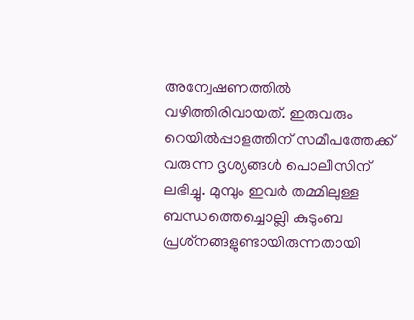അന്വേഷണത്തില്‍ വഴിത്തിരിവായത്. ഇരുവരും റെയില്‍പ്പാളത്തിന് സമീപത്തേക്ക് വരുന്ന ദൃശ്യങ്ങള്‍ പൊലീസിന് ലഭിച്ചു. മുമ്പും ഇവര്‍ തമ്മിലുള്ള ബന്ധത്തെച്ചൊല്ലി കുടുംബ പ്രശ്‌നങ്ങളുണ്ടായിരുന്നതായി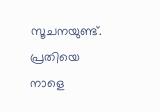സൂചനയുണ്ട്. പ്രതിയെ നാളെ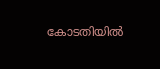കോടതിയില്‍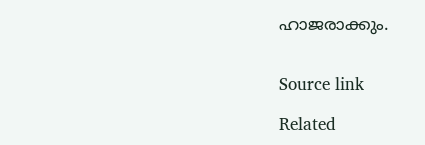ഹാജരാക്കും.


Source link

Related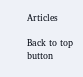Articles

Back to top button